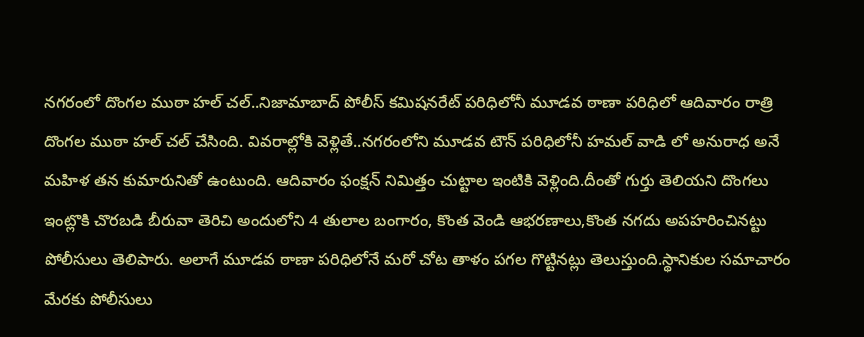నగరంలో దొంగల ముఠా హల్ చల్..నిజామాబాద్ పోలీస్ కమిషనరేట్ పరిధిలోనీ మూడవ ఠాణా పరిధిలో ఆదివారం రాత్రి దొంగల ముఠా హల్ చల్ చేసింది. వివరాల్లోకి వెళ్లితే..నగరంలోని మూడవ టౌన్ పరిధిలోనీ హమల్ వాడి లో అనురాధ అనే మహిళ తన కుమారునితో ఉంటుంది. ఆదివారం ఫంక్షన్ నిమిత్తం చుట్టాల ఇంటికి వెళ్లింది.దీంతో గుర్తు తెలియని దొంగలు ఇంట్లొకి చొరబడి బీరువా తెరిచి అందులోని 4 తులాల బంగారం, కొంత వెండి ఆభరణాలు,కొంత నగదు అపహరించినట్టు పోలీసులు తెలిపారు. అలాగే మూడవ ఠాణా పరిధిలోనే మరో చోట తాళం పగల గొట్టినట్లు తెలుస్తుంది.స్థానికుల సమాచారం మేరకు పోలీసులు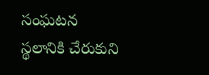సంఘటన స్థలానికి చేరుకుని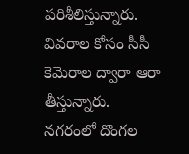పరిశీలిస్తున్నారు. వివరాల కోసం సీసీ కెమెరాల ద్వారా ఆరా తీస్తున్నారు.
నగరంలో దొంగల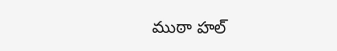ముఠా హల్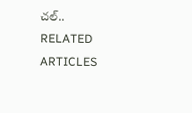చల్..
RELATED ARTICLES